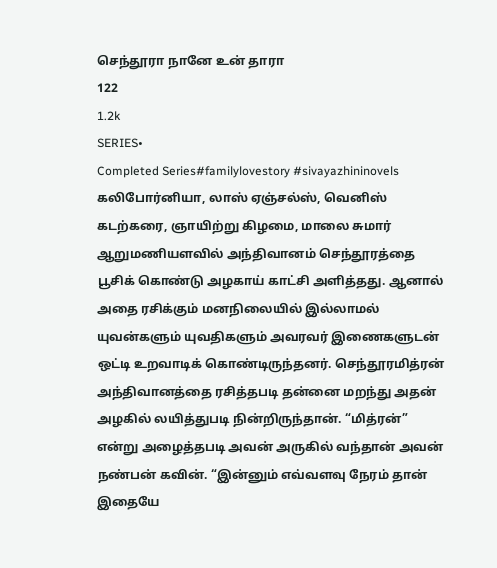செந்தூரா நானே உன் தாரா
122
1.2k
SERIES•
Completed Series#familylovestory #sivayazhininovels
கலிபோர்னியா, லாஸ் ஏஞ்சல்ஸ், வெனிஸ் கடற்கரை, ஞாயிற்று கிழமை, மாலை சுமார் ஆறுமணியளவில் அந்திவானம் செந்தூரத்தை பூசிக் கொண்டு அழகாய் காட்சி அளித்தது. ஆனால் அதை ரசிக்கும் மனநிலையில் இல்லாமல் யுவன்களும் யுவதிகளும் அவரவர் இணைகளுடன் ஒட்டி உறவாடிக் கொண்டிருந்தனர். செந்தூரமித்ரன் அந்திவானத்தை ரசித்தபடி தன்னை மறந்து அதன் அழகில் லயித்துபடி நின்றிருந்தான். “மித்ரன்” என்று அழைத்தபடி அவன் அருகில் வந்தான் அவன் நண்பன் கவின். “இன்னும் எவ்வளவு நேரம் தான் இதையே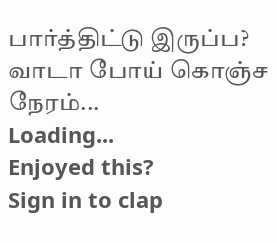பார்த்திட்டு இருப்ப? வாடா போய் கொஞ்ச நேரம்...
Loading...
Enjoyed this?
Sign in to clap